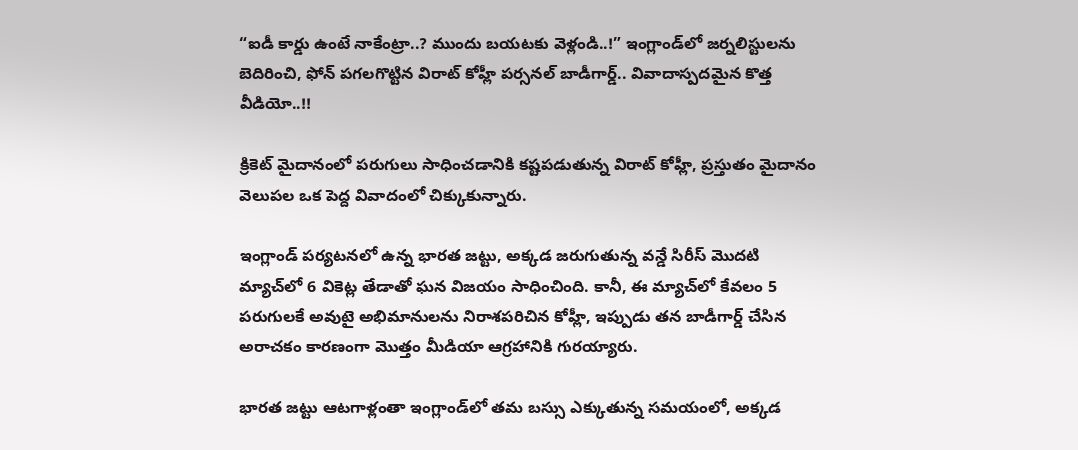“ఐడీ కార్డు ఉంటే నాకేంట్రా..? ముందు బయటకు వెళ్లండి..!” ఇంగ్లాండ్‌లో జర్నలిస్టులను బెదిరించి, ఫోన్ పగలగొట్టిన విరాట్ కోహ్లీ పర్సనల్ బాడీగార్డ్.. వివాదాస్పదమైన కొత్త వీడియో..!!

క్రికెట్ మైదానంలో పరుగులు సాధించడానికి కష్టపడుతున్న విరాట్ కోహ్లీ, ప్రస్తుతం మైదానం వెలుపల ఒక పెద్ద వివాదంలో చిక్కుకున్నారు.

ఇంగ్లాండ్ పర్యటనలో ఉన్న భారత జట్టు, అక్కడ జరుగుతున్న వన్డే సిరీస్ మొదటి మ్యాచ్‌లో 6 వికెట్ల తేడాతో ఘన విజయం సాధించింది. కానీ, ఈ మ్యాచ్‌లో కేవలం 5 పరుగులకే అవుటై అభిమానులను నిరాశపరిచిన కోహ్లీ, ఇప్పుడు తన బాడీగార్డ్ చేసిన అరాచకం కారణంగా మొత్తం మీడియా ఆగ్రహానికి గురయ్యారు.

భారత జట్టు ఆటగాళ్లంతా ఇంగ్లాండ్‌లో తమ బస్సు ఎక్కుతున్న సమయంలో, అక్కడ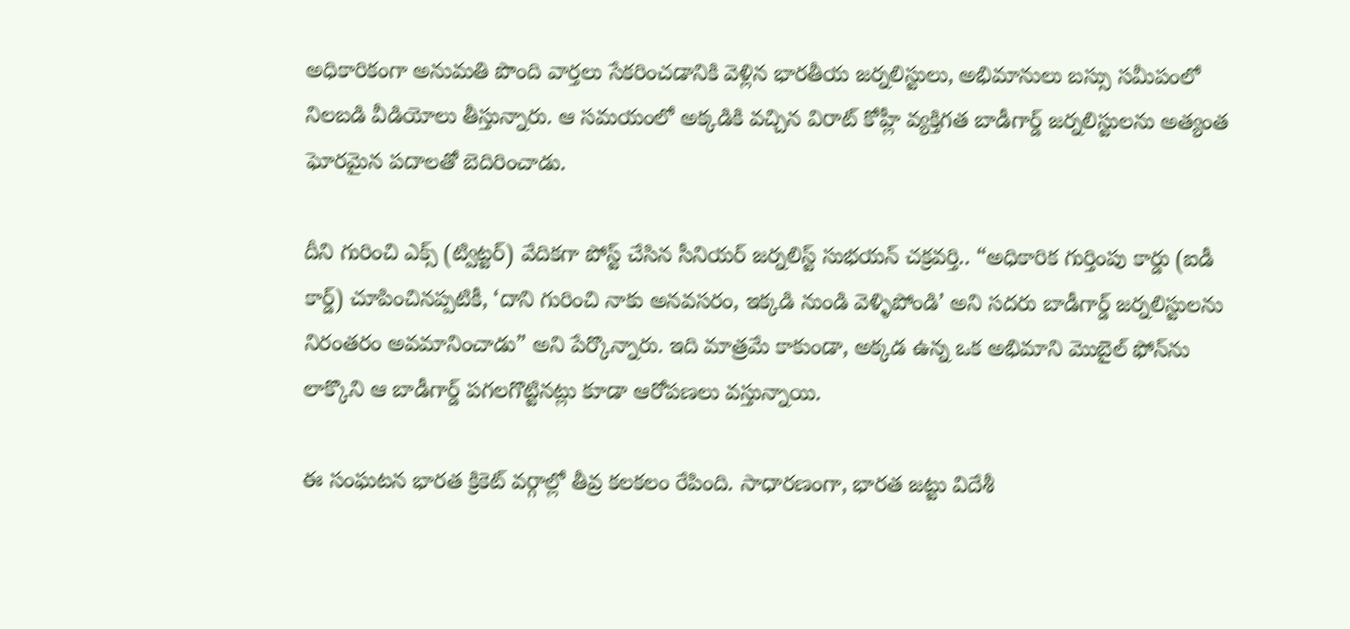అధికారికంగా అనుమతి పొంది వార్తలు సేకరించడానికి వెళ్లిన భారతీయ జర్నలిస్టులు, అభిమానులు బస్సు సమీపంలో నిలబడి వీడియోలు తీస్తున్నారు. ఆ సమయంలో అక్కడికి వచ్చిన విరాట్ కోహ్లీ వ్యక్తిగత బాడీగార్డ్ జర్నలిస్టులను అత్యంత ఘోరమైన పదాలతో బెదిరించాడు.

దీని గురించి ఎక్స్ (ట్విట్టర్) వేదికగా పోస్ట్ చేసిన సీనియర్ జర్నలిస్ట్ సుభయన్ చక్రవర్తి.. “అధికారిక గుర్తింపు కార్డు (ఐడీ కార్డ్) చూపించినప్పటికీ, ‘దాని గురించి నాకు అనవసరం, ఇక్కడి నుండి వెళ్ళిపోండి’ అని సదరు బాడీగార్డ్ జర్నలిస్టులను నిరంతరం అవమానించాడు” అని పేర్కొన్నారు. ఇది మాత్రమే కాకుండా, అక్కడ ఉన్న ఒక అభిమాని మొబైల్ ఫోన్‌ను లాక్కొని ఆ బాడీగార్డ్ పగలగొట్టినట్లు కూడా ఆరోపణలు వస్తున్నాయి.

ఈ సంఘటన భారత క్రికెట్ వర్గాల్లో తీవ్ర కలకలం రేపింది. సాధారణంగా, భారత జట్టు విదేశీ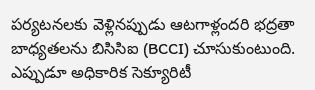పర్యటనలకు వెళ్లినప్పుడు ఆటగాళ్లందరి భద్రతా బాధ్యతలను బిసిసిఐ (BCCI) చూసుకుంటుంది. ఎప్పుడూ అధికారిక సెక్యూరిటీ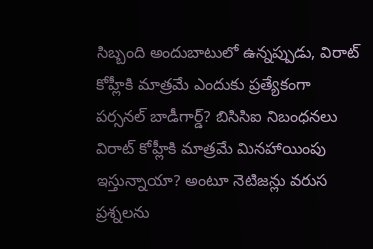సిబ్బంది అందుబాటులో ఉన్నప్పుడు, విరాట్ కోహ్లీకి మాత్రమే ఎందుకు ప్రత్యేకంగా పర్సనల్ బాడీగార్డ్? బిసిసిఐ నిబంధనలు విరాట్ కోహ్లీకి మాత్రమే మినహాయింపు ఇస్తున్నాయా? అంటూ నెటిజన్లు వరుస ప్రశ్నలను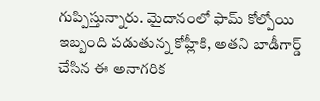గుప్పిస్తున్నారు. మైదానంలో ఫామ్ కోల్పోయి ఇబ్బంది పడుతున్న కోహ్లీకి, అతని బాడీగార్డ్ చేసిన ఈ అనాగరిక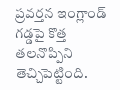ప్రవర్తన ఇంగ్లాండ్ గడ్డపై కొత్త తలనొప్పిని తెచ్చిపెట్టింది.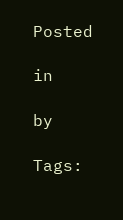Posted

in

by

Tags: